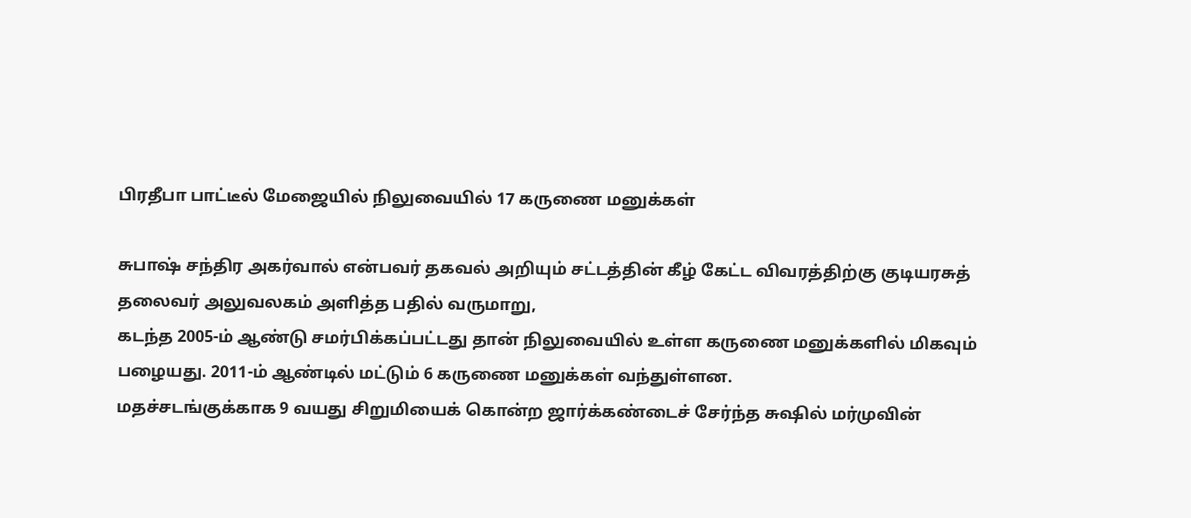பிரதீபா பாட்டீல் மேஜையில் நிலுவையில் 17 கருணை மனுக்கள்

சுபாஷ் சந்திர அகர்வால் என்பவர் தகவல் அறியும் சட்டத்தின் கீழ் கேட்ட விவரத்திற்கு குடியரசுத் தலைவர் அலுவலகம் அளித்த பதில் வருமாறு,
கடந்த 2005-ம் ஆண்டு சமர்பிக்கப்பட்டது தான் நிலுவையில் உள்ள கருணை மனுக்களில் மிகவும் பழையது. 2011-ம் ஆண்டில் மட்டும் 6 கருணை மனுக்கள் வந்துள்ளன.
மதச்சடங்குக்காக 9 வயது சிறுமியைக் கொன்ற ஜார்க்கண்டைச் சேர்ந்த சுஷில் மர்முவின்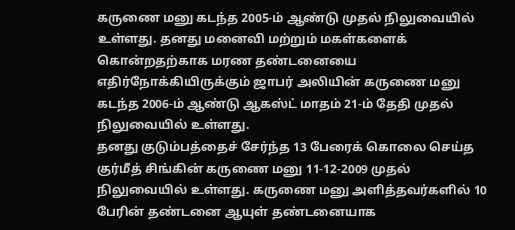கருணை மனு கடந்த 2005-ம் ஆண்டு முதல் நிலுவையில் உள்ளது. தனது மனைவி மற்றும் மகள்களைக் கொன்றதற்காக மரண தண்டனையை எதிர்நோக்கியிருக்கும் ஜாபர் அலியின் கருணை மனு கடந்த 2006-ம் ஆண்டு ஆகஸ்ட் மாதம் 21-ம் தேதி முதல் நிலுவையில் உள்ளது.
தனது குடும்பத்தைச் சேர்ந்த 13 பேரைக் கொலை செய்த குர்மீத் சிங்கின் கருணை மனு 11-12-2009 முதல் நிலுவையில் உள்ளது. கருணை மனு அளித்தவர்களில் 10 பேரின் தண்டனை ஆயுள் தண்டனையாக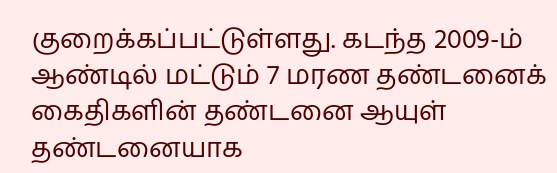குறைக்கப்பட்டுள்ளது. கடந்த 2009-ம் ஆண்டில் மட்டும் 7 மரண தண்டனைக் கைதிகளின் தண்டனை ஆயுள் தண்டனையாக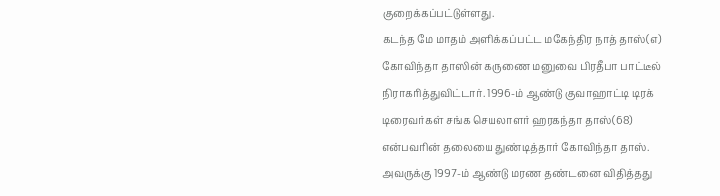குறைக்கப்பட்டுள்ளது.
கடந்த மே மாதம் அளிக்கப்பட்ட மகேந்திர நாத் தாஸ்(எ) கோவிந்தா தாஸின் கருணை மனுவை பிரதீபா பாட்டீல் நிராகரித்துவிட்டார். 1996-ம் ஆண்டு குவாஹாட்டி டிரக் டிரைவர்கள் சங்க செயலாளர் ஹரகந்தா தாஸ்(68) என்பவரின் தலையை துண்டித்தார் கோவிந்தா தாஸ். அவருக்கு 1997-ம் ஆண்டு மரண தண்டனை விதித்தது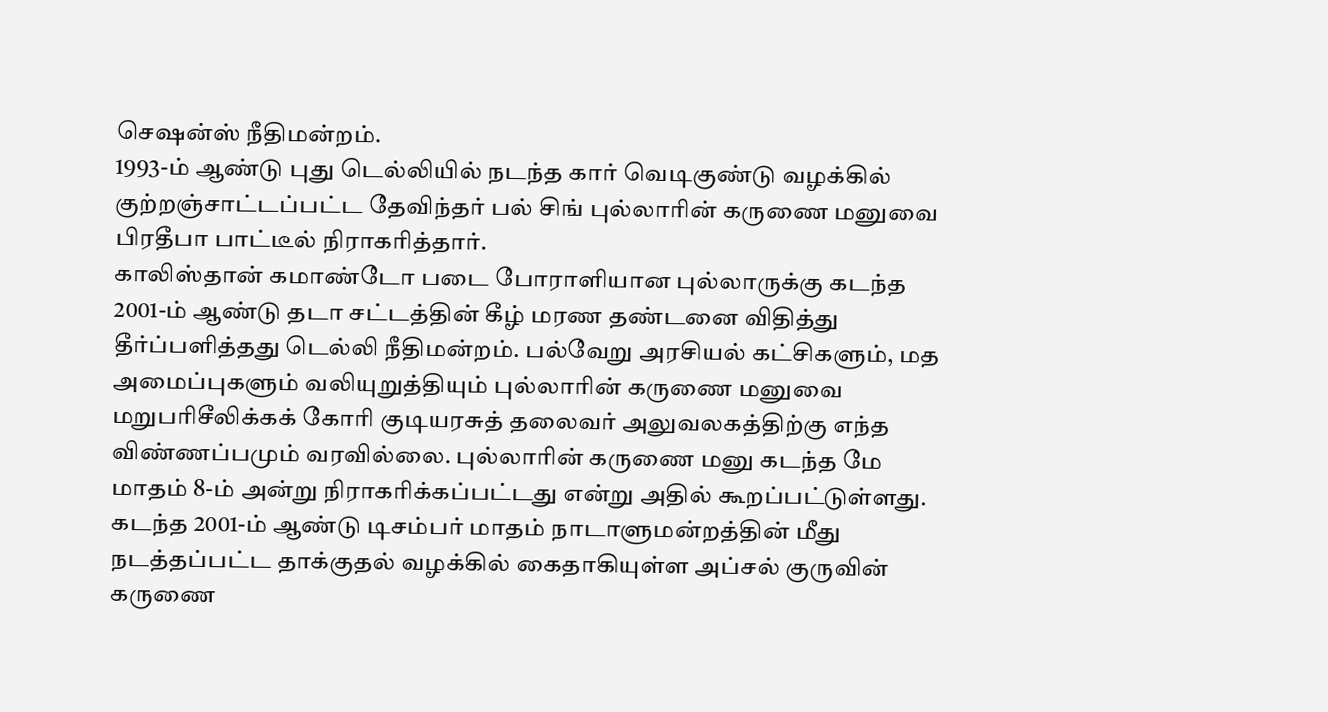செஷன்ஸ் நீதிமன்றம்.
1993-ம் ஆண்டு புது டெல்லியில் நடந்த கார் வெடிகுண்டு வழக்கில் குற்றஞ்சாட்டப்பட்ட தேவிந்தர் பல் சிங் புல்லாரின் கருணை மனுவை பிரதீபா பாட்டீல் நிராகரித்தார்.
காலிஸ்தான் கமாண்டோ படை போராளியான புல்லாருக்கு கடந்த 2001-ம் ஆண்டு தடா சட்டத்தின் கீழ் மரண தண்டனை விதித்து தீர்ப்பளித்தது டெல்லி நீதிமன்றம். பல்வேறு அரசியல் கட்சிகளும், மத அமைப்புகளும் வலியுறுத்தியும் புல்லாரின் கருணை மனுவை மறுபரிசீலிக்கக் கோரி குடியரசுத் தலைவர் அலுவலகத்திற்கு எந்த விண்ணப்பமும் வரவில்லை. புல்லாரின் கருணை மனு கடந்த மே மாதம் 8-ம் அன்று நிராகரிக்கப்பட்டது என்று அதில் கூறப்பட்டுள்ளது.
கடந்த 2001-ம் ஆண்டு டிசம்பர் மாதம் நாடாளுமன்றத்தின் மீது நடத்தப்பட்ட தாக்குதல் வழக்கில் கைதாகியுள்ள அப்சல் குருவின் கருணை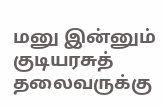மனு இன்னும் குடியரசுத் தலைவருக்கு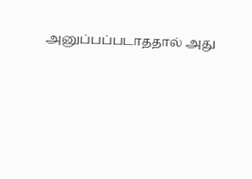அனுப்பப்படாததால் அது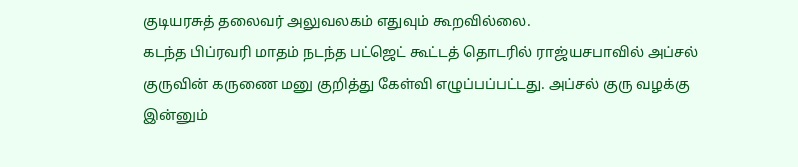குடியரசுத் தலைவர் அலுவலகம் எதுவும் கூறவில்லை.
கடந்த பிப்ரவரி மாதம் நடந்த பட்ஜெட் கூட்டத் தொடரில் ராஜ்யசபாவில் அப்சல் குருவின் கருணை மனு குறித்து கேள்வி எழுப்பப்பட்டது. அப்சல் குரு வழக்கு இன்னும்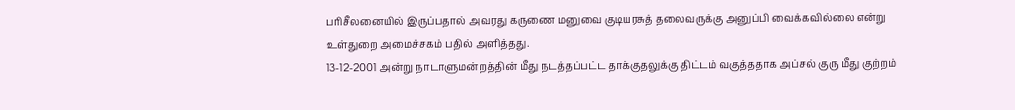பரிசீலனையில் இருப்பதால் அவரது கருணை மனுவை குடியரசுத் தலைவருக்கு அனுப்பி வைக்கவில்லை என்று உள்துறை அமைச்சகம் பதில் அளித்தது.
13-12-2001 அன்று நாடாளுமன்றத்தின் மீது நடத்தப்பட்ட தாக்குதலுக்கு திட்டம் வகுத்ததாக அப்சல் குரு மீது குற்றம்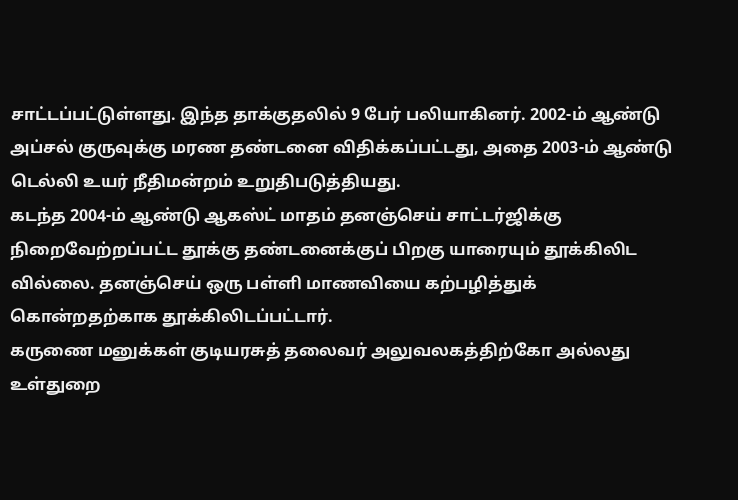சாட்டப்பட்டுள்ளது. இந்த தாக்குதலில் 9 பேர் பலியாகினர். 2002-ம் ஆண்டு அப்சல் குருவுக்கு மரண தண்டனை விதிக்கப்பட்டது, அதை 2003-ம் ஆண்டு டெல்லி உயர் நீதிமன்றம் உறுதிபடுத்தியது.
கடந்த 2004-ம் ஆண்டு ஆகஸ்ட் மாதம் தனஞ்செய் சாட்டர்ஜிக்கு நிறைவேற்றப்பட்ட தூக்கு தண்டனைக்குப் பிறகு யாரையும் தூக்கிலிட வில்லை. தனஞ்செய் ஒரு பள்ளி மாணவியை கற்பழித்துக் கொன்றதற்காக தூக்கிலிடப்பட்டார்.
கருணை மனுக்கள் குடியரசுத் தலைவர் அலுவலகத்திற்கோ அல்லது உள்துறை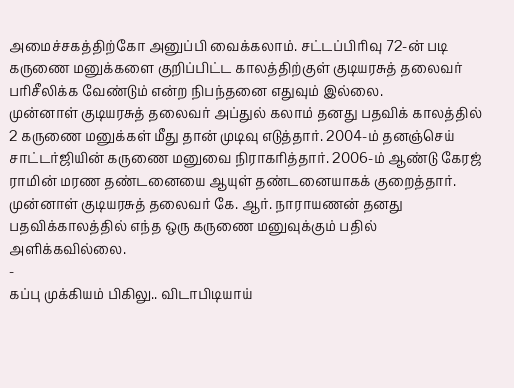அமைச்சகத்திற்கோ அனுப்பி வைக்கலாம். சட்டப்பிரிவு 72-ன் படி கருணை மனுக்களை குறிப்பிட்ட காலத்திற்குள் குடியரசுத் தலைவர் பரிசீலிக்க வேண்டும் என்ற நிபந்தனை எதுவும் இல்லை.
முன்னாள் குடியரசுத் தலைவர் அப்துல் கலாம் தனது பதவிக் காலத்தில் 2 கருணை மனுக்கள் மீது தான் முடிவு எடுத்தார். 2004-ம் தனஞ்செய் சாட்டர்ஜியின் கருணை மனுவை நிராகரித்தார். 2006-ம் ஆண்டு கேரஜ் ராமின் மரண தண்டனையை ஆயுள் தண்டனையாகக் குறைத்தார்.
முன்னாள் குடியரசுத் தலைவர் கே. ஆர். நாராயணன் தனது பதவிக்காலத்தில் எந்த ஒரு கருணை மனுவுக்கும் பதில் அளிக்கவில்லை.
-
கப்பு முக்கியம் பிகிலு.. விடாபிடியாய்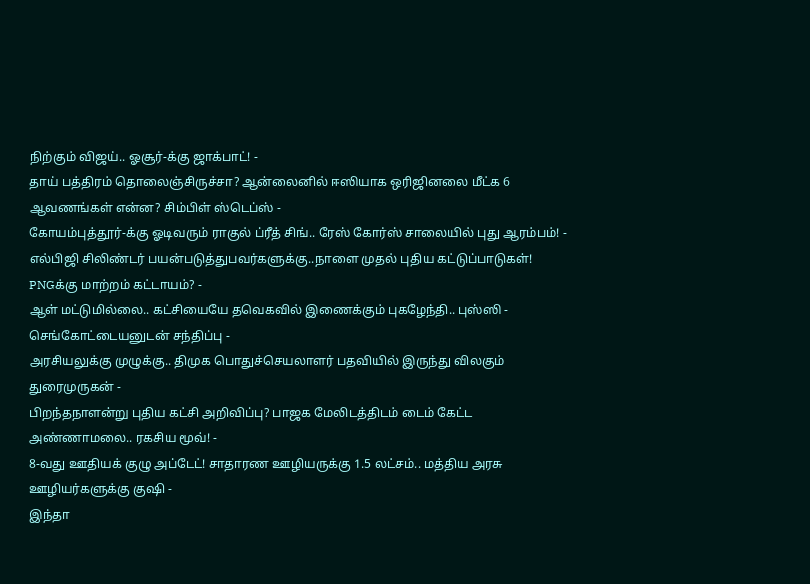நிற்கும் விஜய்.. ஓசூர்-க்கு ஜாக்பாட்! -
தாய் பத்திரம் தொலைஞ்சிருச்சா? ஆன்லைனில் ஈஸியாக ஒரிஜினலை மீட்க 6 ஆவணங்கள் என்ன? சிம்பிள் ஸ்டெப்ஸ் -
கோயம்புத்தூர்-க்கு ஓடிவரும் ராகுல் ப்ரீத் சிங்.. ரேஸ் கோர்ஸ் சாலையில் புது ஆரம்பம்! -
எல்பிஜி சிலிண்டர் பயன்படுத்துபவர்களுக்கு..நாளை முதல் புதிய கட்டுப்பாடுகள்! PNGக்கு மாற்றம் கட்டாயம்? -
ஆள் மட்டுமில்லை.. கட்சியையே தவெகவில் இணைக்கும் புகழேந்தி.. புஸ்ஸி - செங்கோட்டையனுடன் சந்திப்பு -
அரசியலுக்கு முழுக்கு.. திமுக பொதுச்செயலாளர் பதவியில் இருந்து விலகும் துரைமுருகன் -
பிறந்தநாளன்று புதிய கட்சி அறிவிப்பு? பாஜக மேலிடத்திடம் டைம் கேட்ட அண்ணாமலை.. ரகசிய மூவ்! -
8-வது ஊதியக் குழு அப்டேட்! சாதாரண ஊழியருக்கு 1.5 லட்சம்.. மத்திய அரசு ஊழியர்களுக்கு குஷி -
இந்தா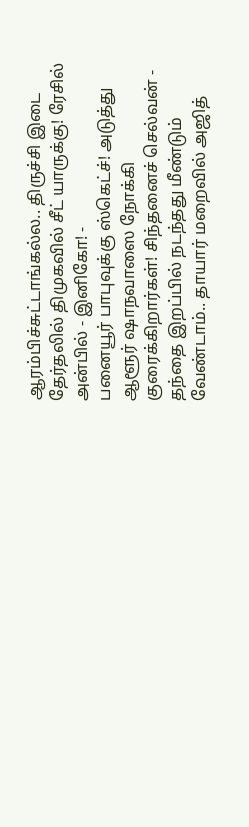ஆரம்பிச்சுட்டாங்கல்ல.. திருச்சி இடை தேர்தலில் திமுகவில் சீட் யாருக்கு! ரேசில் அன்பில் - இனிகோ! -
பனையூர் பாபுவுக்கு ஸ்கெட்ச்! அடுத்து ஆளூர் ஷாநவாஸை நோக்கி குரைக்கிறார்கள்! சிந்தனைச் செல்வன் -
தந்தை இறப்பில் நடந்தது மீண்டும் வேண்டாம்.. தாயார் மறைவில் அஜித்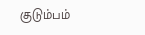குடும்பம்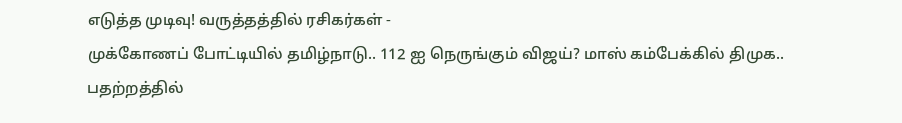எடுத்த முடிவு! வருத்தத்தில் ரசிகர்கள் -
முக்கோணப் போட்டியில் தமிழ்நாடு.. 112 ஐ நெருங்கும் விஜய்? மாஸ் கம்பேக்கில் திமுக.. பதற்றத்தில்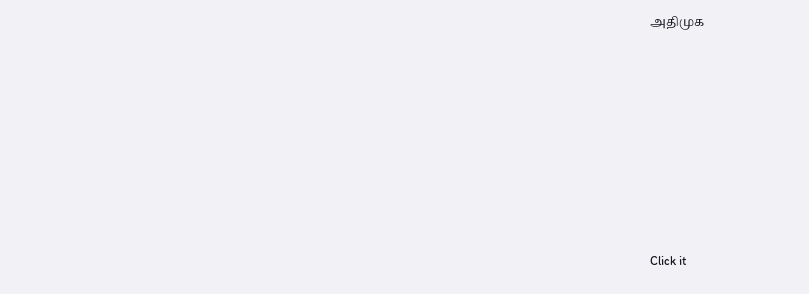அதிமுக












Click it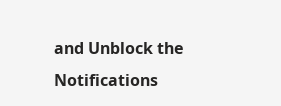and Unblock the Notifications